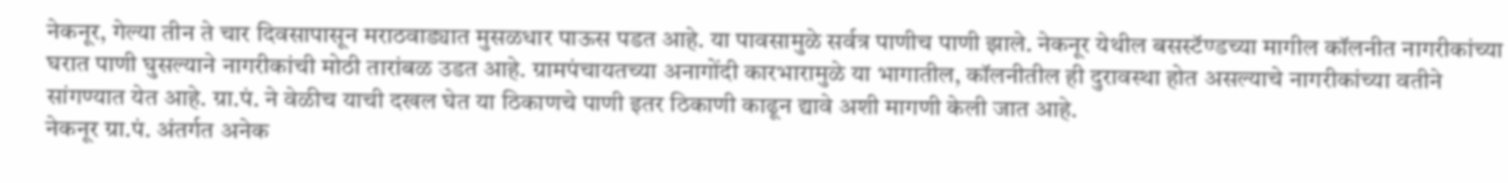नेकनूर, गेल्या तीन ते चार दिवसापासून मराठवाड्यात मुसळधार पाऊस पडत आहे. या पावसामुळे सर्वत्र पाणीच पाणी झाले. नेकनूर येथील बसस्टॅण्डच्या मागील कॉलनीत नागरीकांच्या घरात पाणी घुसल्याने नागरीकांची मोठी तारांबळ उडत आहे. ग्रामपंचायतच्या अनागोंदी कारभारामुळे या भागातील, कॉलनीतील ही दुरावस्था होत असल्याचे नागरीकांच्या वतीने सांगण्यात येत आहे. ग्रा.पं. ने वेळीच याची दखल घेत या ठिकाणचे पाणी इतर ठिकाणी काढून द्यावे अशी मागणी केली जात आहे.
नेकनूर ग्रा.पं. अंतर्गत अनेक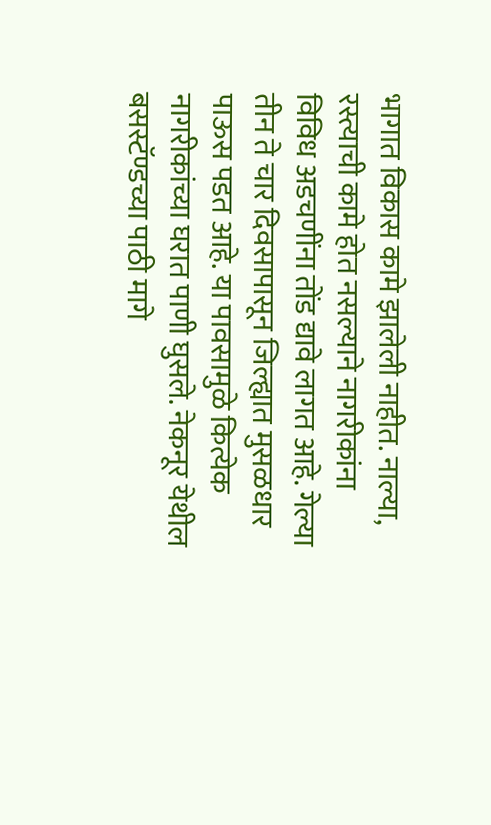भागात विकास कामे झालेली नाहीत. नाल्या, रस्त्याची कामे होत नसल्याने नागरीकांना विविध अडचणींना तोंड द्यावे लागत आहे. गेल्या तीन ते चार दिवसापासून जिल्ह्यात मुसळधार पाऊस पडत आहे. या पावसामुळे कित्येक नागरीकांच्या घरात पाणी घुसले. नेकनूर येथील बसस्टॅण्डच्या पाठी मागे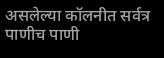असलेल्या कॉलनीत सर्वत्र पाणीच पाणी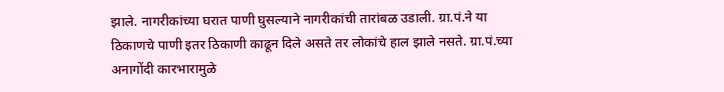झाले. नागरीकांच्या घरात पाणी घुसल्याने नागरीकांची तारांबळ उडाली. ग्रा.पं.ने या ठिकाणचे पाणी इतर ठिकाणी काढून दिले असते तर लोकांचे हाल झाले नसते. ग्रा.पं.च्या अनागोंदी कारभारामुळे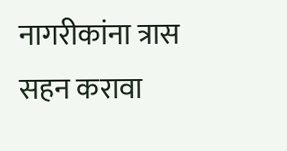नागरीकांना त्रास सहन करावा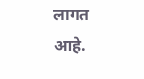लागत आहे.